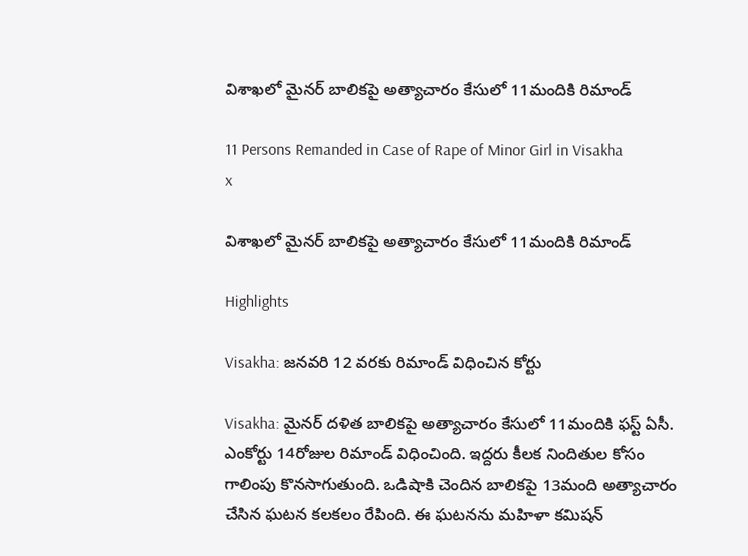విశాఖలో మైనర్ బాలికపై అత్యాచారం కేసులో 11మందికి రిమాండ్

11 Persons Remanded in Case of Rape of Minor Girl in Visakha
x

విశాఖలో మైనర్ బాలికపై అత్యాచారం కేసులో 11మందికి రిమాండ్

Highlights

Visakha: జనవరి 12 వరకు రిమాండ్ విధించిన కోర్టు

Visakha: మైనర్ దళిత బాలికపై అత్యాచారం కేసులో 11మందికి ఫస్ట్ ఏసీ. ఎంకోర్టు 14రోజుల రిమాండ్ విధించింది. ఇద్దరు కీలక నిందితుల కోసం గాలింపు కొనసాగుతుంది. ఒడిషాకి చెందిన బాలికపై 13మంది అత్యాచారం చేసిన ఘటన కలకలం రేపింది. ఈ ఘటనను మహిళా కమిషన్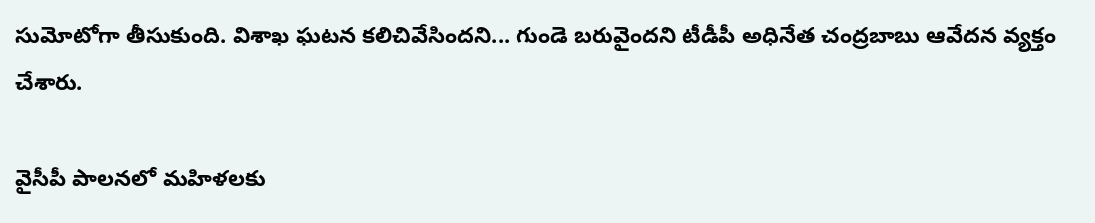సుమోటోగా తీసుకుంది. విశాఖ ఘటన కలిచివేసిందని... గుండె బరువైందని టీడీపీ అధినేత చంద్రబాబు ఆవేదన వ్యక్తం చేశారు.

వైసీపీ పాలనలో మహిళలకు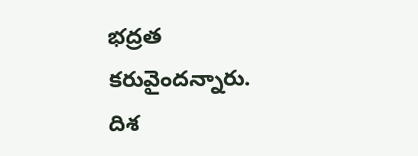భద్రత కరువైందన్నారు. దిశ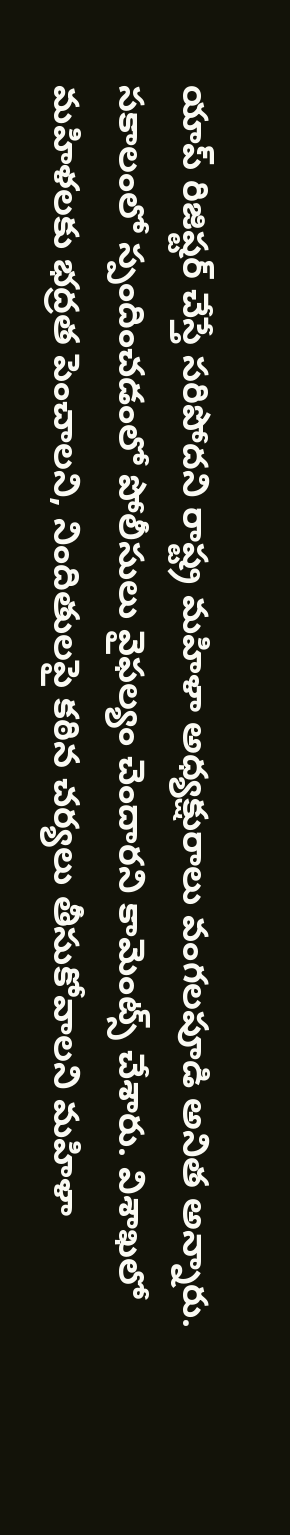యాప్ రిజిష్టర్ చేస్తే సరిపోదని రాష్ట్ర మహిళా అధ్యక్షురాలు వంగలపూడి అనిత అన్నారు. సకాలంలో స్పందించడంలో పోలీసులు వైఫల్యం చెందారని కామెంట్స్ చేశారు. విశాఖలో మహిళలకు భద్రత పెంచాలని, నిందితులపై కఠిన చర్యలు తీసుకోవాలని మహిళా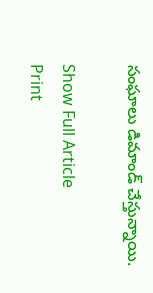సంఘాలు డిమాండ్ చేస్తున్నాయి.

Show Full Article
Print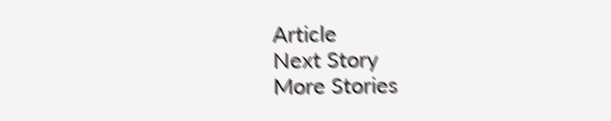Article
Next Story
More Stories